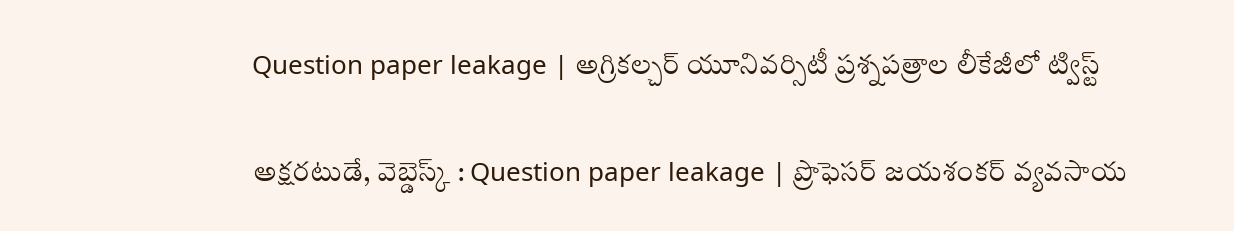Question paper leakage | అగ్రికల్చర్ యూనివర్సిటీ ప్రశ్నపత్రాల లీకేజీలో ట్విస్ట్

అక్షరటుడే, వెబ్డెస్క్ : Question paper leakage | ప్రొఫెసర్ జయశంకర్ వ్యవసాయ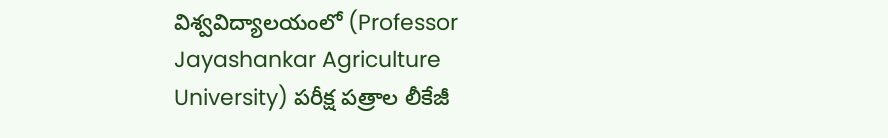విశ్వవిద్యాలయంలో (Professor Jayashankar Agriculture University) పరీక్ష పత్రాల లీకేజీ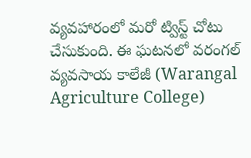వ్యవహారంలో మరో ట్విస్ట్ చోటు చేసుకుంది. ఈ ఘటనలో వరంగల్ వ్యవసాయ కాలేజీ (Warangal Agriculture College)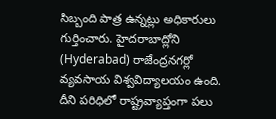సిబ్బంది పాత్ర ఉన్నట్లు అధికారులు గుర్తించారు. హైదరాబాద్లోని (Hyderabad) రాజేంద్రనగర్లో వ్యవసాయ విశ్వవిద్యాలయం ఉంది. దీని పరిధిలో రాష్ట్రవ్యాప్తంగా పలు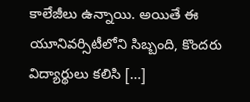కాలేజీలు ఉన్నాయి. అయితే ఈ యూనివర్సిటీలోని సిబ్బంది, కొందరు విద్యార్థులు కలిసి […]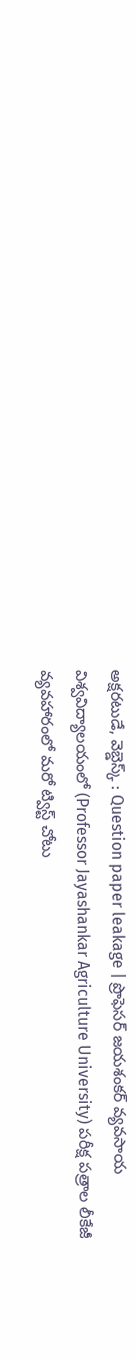అక్షరటుడే, వెబ్డెస్క్ : Question paper leakage | ప్రొఫెసర్ జయశంకర్ వ్యవసాయ విశ్వవిద్యాలయంలో (Professor Jayashankar Agriculture University) పరీక్ష పత్రాల లీకేజీ వ్యవహారంలో మరో ట్విస్ట్ చోటు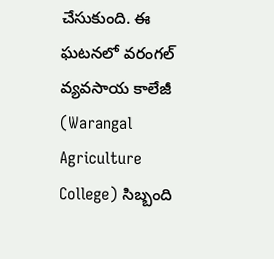చేసుకుంది. ఈ ఘటనలో వరంగల్ వ్యవసాయ కాలేజీ (Warangal Agriculture College) సిబ్బంది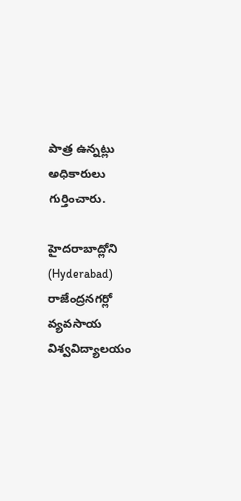పాత్ర ఉన్నట్లు అధికారులు గుర్తించారు.

హైదరాబాద్లోని (Hyderabad) రాజేంద్రనగర్లో వ్యవసాయ విశ్వవిద్యాలయం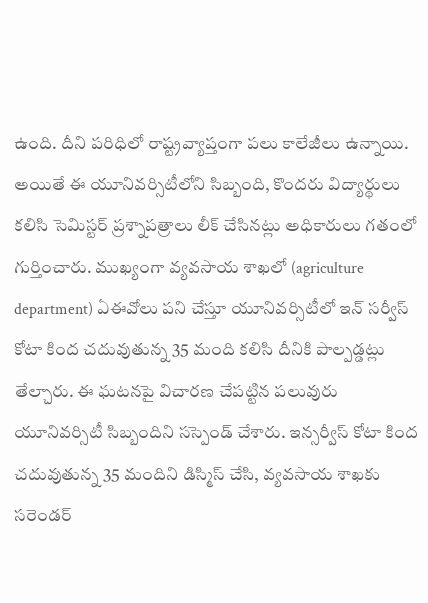ఉంది. దీని పరిధిలో రాష్ట్రవ్యాప్తంగా పలు కాలేజీలు ఉన్నాయి. అయితే ఈ యూనివర్సిటీలోని సిబ్బంది, కొందరు విద్యార్థులు కలిసి సెమిస్టర్ ప్రశ్నాపత్రాలు లీక్ చేసినట్లు అధికారులు గతంలో గుర్తించారు. ముఖ్యంగా వ్యవసాయ శాఖలో (agriculture department) ఏఈవోలు పని చేస్తూ యూనివర్సిటీలో ఇన్ సర్వీస్ కోటా కింద చదువుతున్న 35 మంది కలిసి దీనికి పాల్పడ్డట్లు తేల్చారు. ఈ ఘటనపై విచారణ చేపట్టిన పలువురు యూనివర్సిటీ సిబ్బందిని సస్పెండ్ చేశారు. ఇన్సర్వీస్ కోటా కింద చదువుతున్న 35 మందిని డిస్మిస్ చేసి, వ్యవసాయ శాఖకు సరెండర్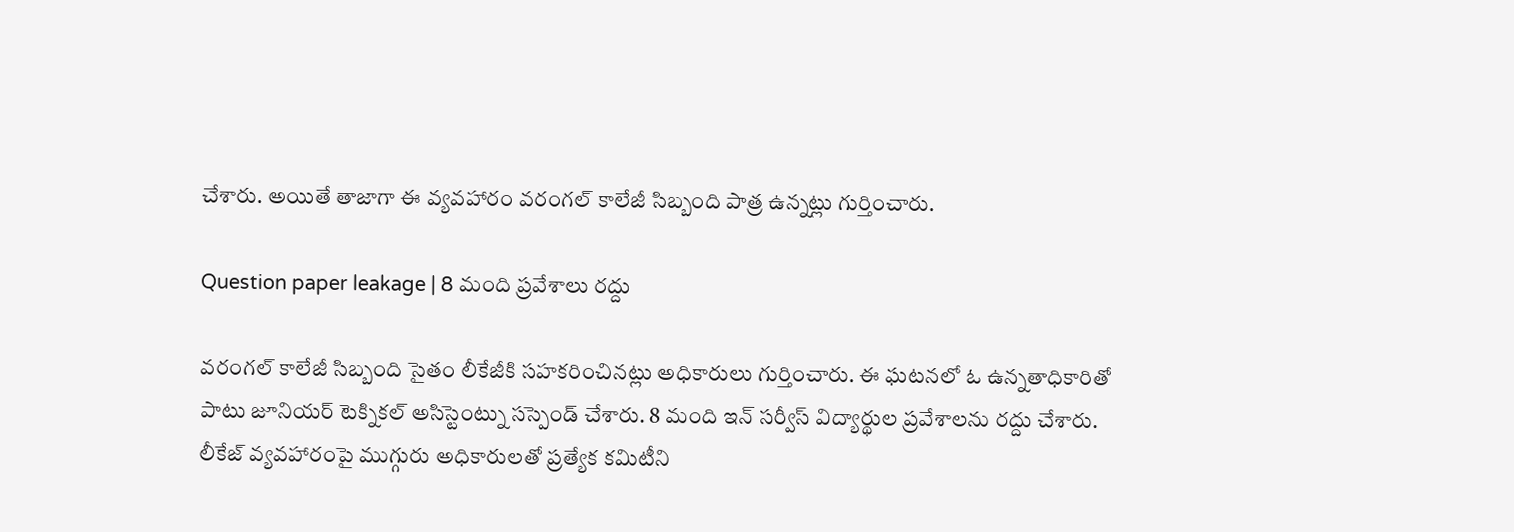చేశారు. అయితే తాజాగా ఈ వ్యవహారం వరంగల్ కాలేజీ సిబ్బంది పాత్ర ఉన్నట్లు గుర్తించారు.

Question paper leakage | 8 మంది ప్రవేశాలు రద్దు

వరంగల్ కాలేజీ సిబ్బంది సైతం లీకేజీకి సహకరించినట్లు అధికారులు గుర్తించారు. ఈ ఘటనలో ఓ ఉన్నతాధికారితో పాటు జూనియర్ టెక్నికల్ అసిస్టెంట్ను సస్పెండ్ చేశారు. 8 మంది ఇన్ సర్వీస్ విద్యార్థుల ప్రవేశాలను రద్దు చేశారు. లీకేజ్ వ్యవహారంపై ముగ్గురు అధికారులతో ప్రత్యేక కమిటీని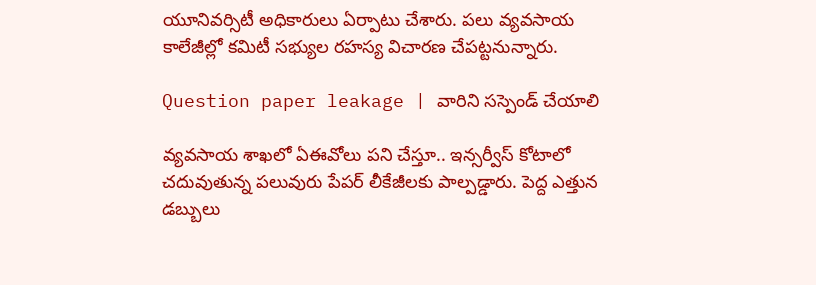యూనివర్సిటీ అధికారులు ఏర్పాటు చేశారు. పలు వ్యవసాయ కాలేజీల్లో కమిటీ సభ్యుల రహస్య విచారణ చేపట్టనున్నారు.

Question paper leakage | వారిని సస్పెండ్ చేయాలి

వ్యవసాయ శాఖలో ఏఈవోలు పని చేస్తూ.. ఇన్సర్వీస్ కోటాలో చదువుతున్న పలువురు పేపర్ లీకేజీలకు పాల్పడ్డారు. పెద్ద ఎత్తున డబ్బులు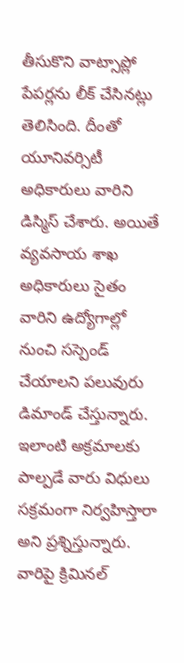తీసుకొని వాట్సాప్లో పేపర్లను లీక్ చేసినట్లు తెలిసింది. దీంతో యూనివర్సిటీ అధికారులు వారిని డిస్మిస్ చేశారు. అయితే వ్యవసాయ శాఖ అధికారులు సైతం వారిని ఉద్యోగాల్లో నుంచి సస్పెండ్ చేయాలని పలువురు డిమాండ్ చేస్తున్నారు. ఇలాంటి అక్రమాలకు పాల్పడే వారు విధులు సక్రమంగా నిర్వహిస్తారా అని ప్రశ్నిస్తున్నారు. వారిపై క్రిమినల్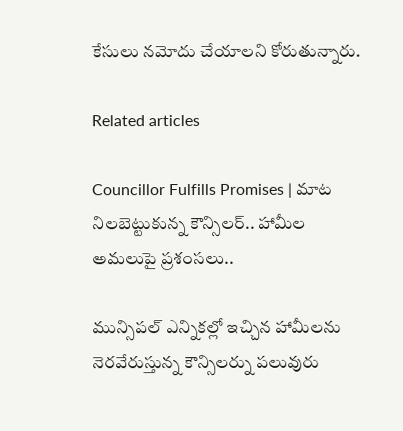కేసులు నమోదు చేయాలని కోరుతున్నారు.

Related articles

Councillor Fulfills Promises | మాట నిలబెట్టుకున్న కౌన్సిలర్.. హామీల అమలుపై ప్రశంసలు..

మున్సిపల్ ఎన్నికల్లో ఇచ్చిన హామీలను నెరవేరుస్తున్న కౌన్సిలర్ను పలువురు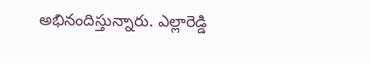అభినందిస్తున్నారు. ఎల్లారెడ్డి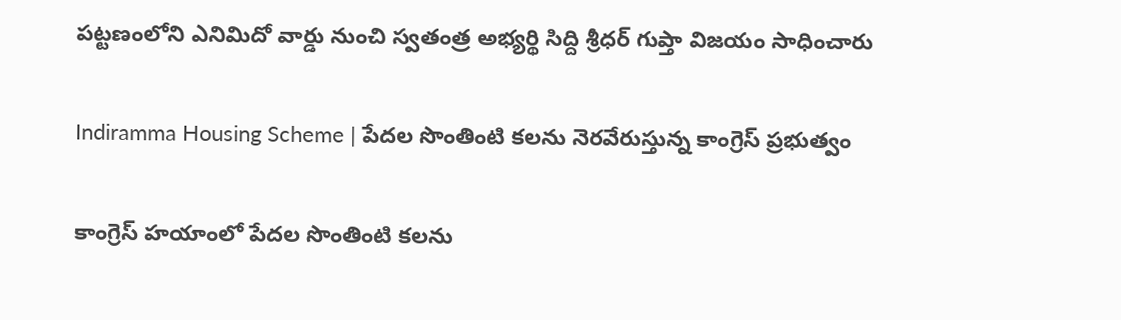పట్టణంలోని ఎనిమిదో వార్డు నుంచి స్వతంత్ర అభ్యర్థి సిద్ది శ్రీధర్ గుప్తా విజయం సాధించారు

Indiramma Housing Scheme | పేదల సొంతింటి కలను నెరవేరుస్తున్న కాంగ్రెస్ ప్రభుత్వం

కాంగ్రెస్ హయాంలో పేదల సొంతింటి కలను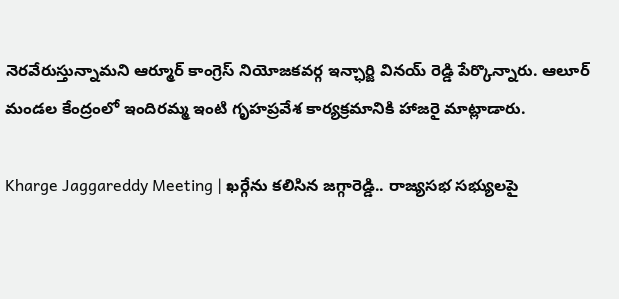నెరవేరుస్తున్నామని ఆర్మూర్ కాంగ్రెస్ నియోజకవర్గ ఇన్ఛార్జి వినయ్ రెడ్డి పేర్కొన్నారు. ఆలూర్ మండల కేంద్రంలో ఇందిరమ్మ ఇంటి గృహప్రవేశ కార్యక్రమానికి హాజరై మాట్లాడారు.

Kharge Jaggareddy Meeting | ఖర్గేను కలిసిన జగ్గారెడ్డి.. రాజ్యసభ సభ్యులపై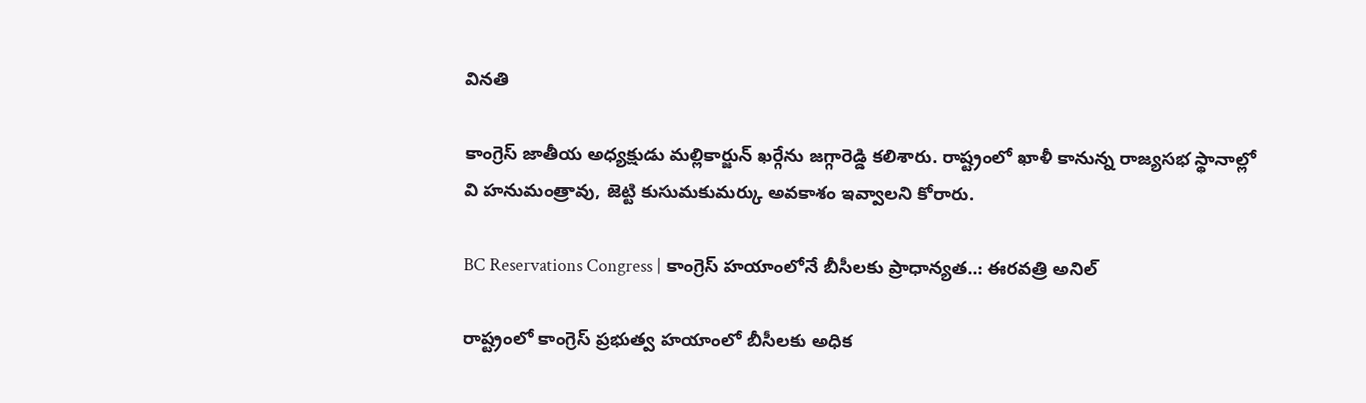వినతి

కాంగ్రెస్ జాతీయ అధ్యక్షుడు మల్లికార్జున్ ఖర్గేను జగ్గారెడ్డి కలిశారు. రాష్ట్రంలో ఖాళీ కానున్న రాజ్యసభ స్థానాల్లో వి హనుమంత్రావు, జెట్టి కుసుమకుమర్కు అవకాశం ఇవ్వాలని కోరారు.

BC Reservations Congress | కాంగ్రెస్ హయాంలోనే బీసీలకు ప్రాధాన్యత..: ఈరవత్రి అనిల్

రాష్ట్రంలో కాంగ్రెస్ ప్రభుత్వ హయాంలో బీసీలకు అధిక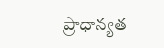ప్రాధాన్యత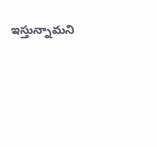ఇస్తున్నామని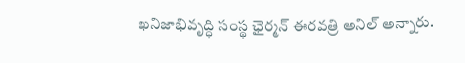ఖనిజాభివృద్ధి సంస్థ ఛైర్మన్ ఈరవత్రి అనిల్ అన్నారు.